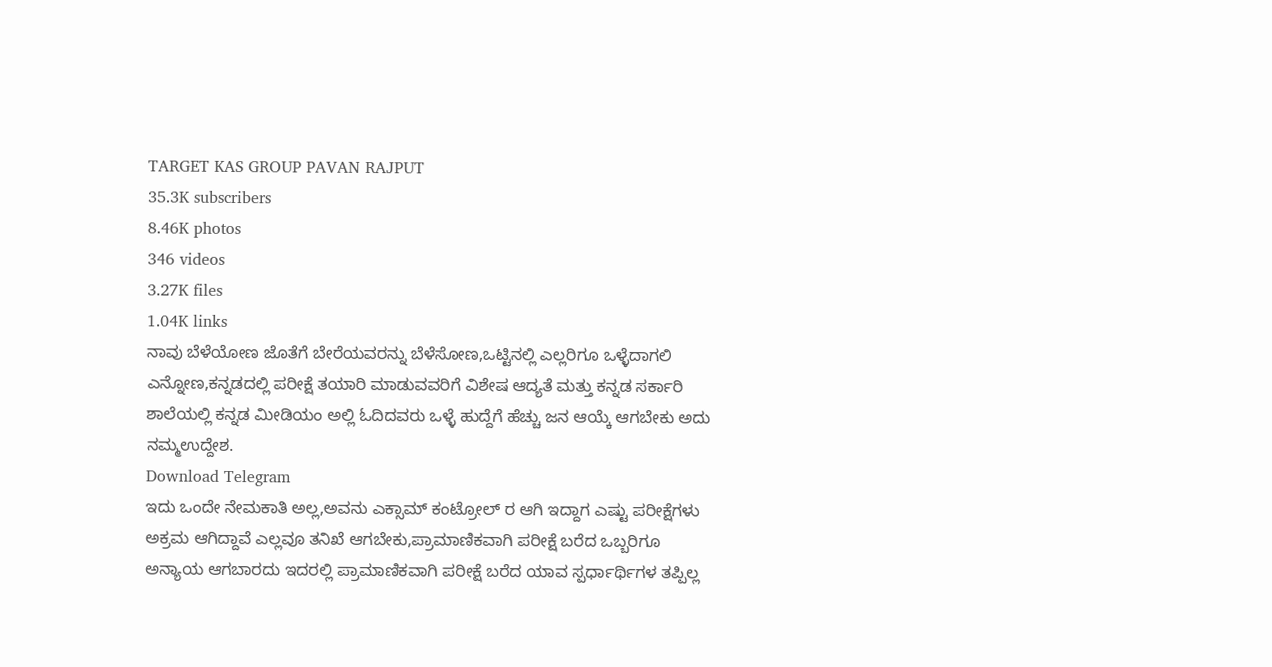TARGET KAS GROUP PAVAN RAJPUT
35.3K subscribers
8.46K photos
346 videos
3.27K files
1.04K links
ನಾವು ಬೆಳೆಯೋಣ ಜೊತೆಗೆ ಬೇರೆಯವರನ್ನು ಬೆಳೆಸೋಣ,ಒಟ್ಟಿನಲ್ಲಿ ಎಲ್ಲರಿಗೂ ಒಳ್ಳೆದಾಗಲಿ ಎನ್ನೋಣ,ಕನ್ನಡದಲ್ಲಿ ಪರೀಕ್ಷೆ ತಯಾರಿ ಮಾಡುವವರಿಗೆ ವಿಶೇಷ ಆದ್ಯತೆ ಮತ್ತು ಕನ್ನಡ ಸರ್ಕಾರಿ ಶಾಲೆಯಲ್ಲಿ ಕನ್ನಡ ಮೀಡಿಯಂ ಅಲ್ಲಿ ಓದಿದವರು ಒಳ್ಳೆ ಹುದ್ದೆಗೆ ಹೆಚ್ಚು ಜನ ಆಯ್ಕೆ ಆಗಬೇಕು ಅದು ನಮ್ಮಉದ್ದೇಶ.
Download Telegram
ಇದು ಒಂದೇ ನೇಮಕಾತಿ ಅಲ್ಲ,ಅವನು ಎಕ್ಸಾಮ್ ಕಂಟ್ರೋಲ್ ರ ಆಗಿ ಇದ್ದಾಗ ಎಷ್ಟು ಪರೀಕ್ಷೆಗಳು ಅಕ್ರಮ ಆಗಿದ್ದಾವೆ ಎಲ್ಲವೂ ತನಿಖೆ ಆಗಬೇಕು,ಪ್ರಾಮಾಣಿಕವಾಗಿ ಪರೀಕ್ಷೆ ಬರೆದ ಒಬ್ಬರಿಗೂ ಅನ್ಯಾಯ ಆಗಬಾರದು ಇದರಲ್ಲಿ ಪ್ರಾಮಾಣಿಕವಾಗಿ ಪರೀಕ್ಷೆ ಬರೆದ ಯಾವ ಸ್ಪರ್ಧಾರ್ಥಿಗಳ ತಪ್ಪಿಲ್ಲ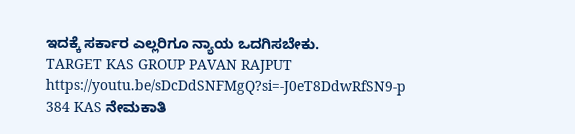ಇದಕ್ಕೆ ಸರ್ಕಾರ ಎಲ್ಲರಿಗೂ ನ್ಯಾಯ ಒದಗಿಸಬೇಕು.
TARGET KAS GROUP PAVAN RAJPUT
https://youtu.be/sDcDdSNFMgQ?si=-J0eT8DdwRfSN9-p
384 KAS ನೇಮಕಾತಿ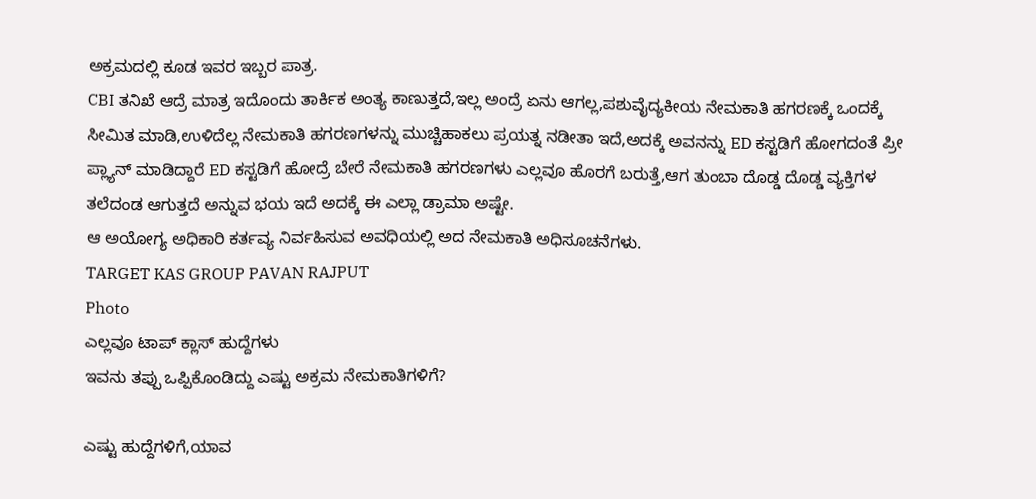ಅಕ್ರಮದಲ್ಲಿ ಕೂಡ ಇವರ ಇಬ್ಬರ ಪಾತ್ರ.
CBI ತನಿಖೆ ಆದ್ರೆ ಮಾತ್ರ ಇದೊಂದು ತಾರ್ಕಿಕ ಅಂತ್ಯ ಕಾಣುತ್ತದೆ,ಇಲ್ಲ ಅಂದ್ರೆ ಏನು ಆಗಲ್ಲ,ಪಶುವೈದ್ಯಕೀಯ ನೇಮಕಾತಿ ಹಗರಣಕ್ಕೆ ಒಂದಕ್ಕೆ ಸೀಮಿತ ಮಾಡಿ,ಉಳಿದೆಲ್ಲ ನೇಮಕಾತಿ ಹಗರಣಗಳನ್ನು ಮುಚ್ಚಿಹಾಕಲು ಪ್ರಯತ್ನ ನಡೀತಾ ಇದೆ,ಅದಕ್ಕೆ ಅವನನ್ನು ED ಕಸ್ಟಡಿಗೆ ಹೋಗದಂತೆ ಪ್ರೀ ಪ್ಲ್ಯಾನ್ ಮಾಡಿದ್ದಾರೆ ED ಕಸ್ಟಡಿಗೆ ಹೋದ್ರೆ ಬೇರೆ ನೇಮಕಾತಿ ಹಗರಣಗಳು ಎಲ್ಲವೂ ಹೊರಗೆ ಬರುತ್ತೆ,ಆಗ ತುಂಬಾ ದೊಡ್ಡ ದೊಡ್ಡ ವ್ಯಕ್ತಿಗಳ ತಲೆದಂಡ ಆಗುತ್ತದೆ ಅನ್ನುವ ಭಯ ಇದೆ ಅದಕ್ಕೆ ಈ ಎಲ್ಲಾ ಡ್ರಾಮಾ ಅಷ್ಟೇ.
ಆ ಅಯೋಗ್ಯ ಅಧಿಕಾರಿ ಕರ್ತವ್ಯ ನಿರ್ವಹಿಸುವ ಅವಧಿಯಲ್ಲಿ ಅದ ನೇಮಕಾತಿ ಅಧಿಸೂಚನೆಗಳು.
TARGET KAS GROUP PAVAN RAJPUT
Photo
ಎಲ್ಲವೂ ಟಾಪ್ ಕ್ಲಾಸ್ ಹುದ್ದೆಗಳು
ಇವನು ತಪ್ಪು ಒಪ್ಪಿಕೊಂಡಿದ್ದು ಎಷ್ಟು ಅಕ್ರಮ ನೇಮಕಾತಿಗಳಿಗೆ?

ಎಷ್ಟು ಹುದ್ದೆಗಳಿಗೆ,ಯಾವ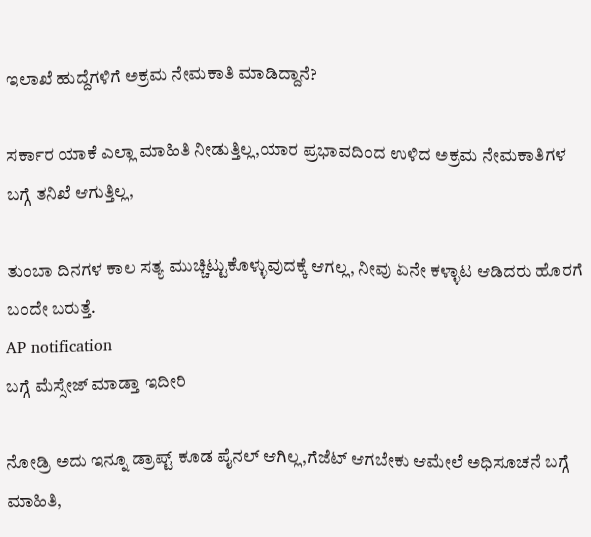ಇಲಾಖೆ ಹುದ್ದೆಗಳಿಗೆ ಅಕ್ರಮ ನೇಮಕಾತಿ ಮಾಡಿದ್ದಾನೆ?

ಸರ್ಕಾರ ಯಾಕೆ ಎಲ್ಲಾ ಮಾಹಿತಿ ನೀಡುತ್ತಿಲ್ಲ,ಯಾರ ಪ್ರಭಾವದಿಂದ ಉಳಿದ ಅಕ್ರಮ ನೇಮಕಾತಿಗಳ ಬಗ್ಗೆ ತನಿಖೆ ಆಗುತ್ತಿಲ್ಲ,

ತುಂಬಾ ದಿನಗಳ ಕಾಲ ಸತ್ಯ ಮುಚ್ಚಿಟ್ಟುಕೊಳ್ಳುವುದಕ್ಕೆ ಆಗಲ್ಲ, ನೀವು ಏನೇ ಕಳ್ಳಾಟ ಆಡಿದರು ಹೊರಗೆ ಬಂದೇ ಬರುತ್ತೆ.
AP notification
ಬಗ್ಗೆ ಮೆಸ್ಸೇಜ್ ಮಾಡ್ತಾ ಇದೀರಿ

ನೋಡ್ರಿ ಅದು ಇನ್ನೂ ಡ್ರಾಪ್ಟ್ ಕೂಡ ಪೈನಲ್ ಆಗಿಲ್ಲ,ಗೆಜೆಟ್ ಆಗಬೇಕು ಆಮೇಲೆ ಅಧಿಸೂಚನೆ ಬಗ್ಗೆ ಮಾಹಿತಿ,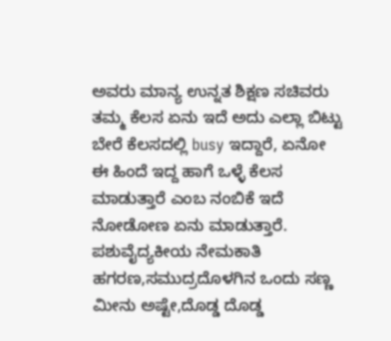ಅವರು ಮಾನ್ಯ ಉನ್ನತ ಶಿಕ್ಷಣ ಸಚಿವರು ತಮ್ಮ ಕೆಲಸ ಏನು ಇದೆ ಅದು ಎಲ್ಲಾ ಬಿಟ್ಟು ಬೇರೆ ಕೆಲಸದಲ್ಲಿ busy ಇದ್ದಾರೆ, ಏನೋ ಈ ಹಿಂದೆ ಇದ್ದ ಹಾಗೆ ಒಳ್ಳೆ ಕೆಲಸ ಮಾಡುತ್ತಾರೆ ಎಂಬ ನಂಬಿಕೆ ಇದೆ ನೋಡೋಣ ಏನು ಮಾಡುತ್ತಾರೆ.
ಪಶುವೈದ್ಯಕೀಯ ನೇಮಕಾತಿ ಹಗರಣ,ಸಮುದ್ರದೊಳಗಿನ ಒಂದು ಸಣ್ಣ ಮೀನು ಅಷ್ಟೇ,ದೊಡ್ಡ ದೊಡ್ಡ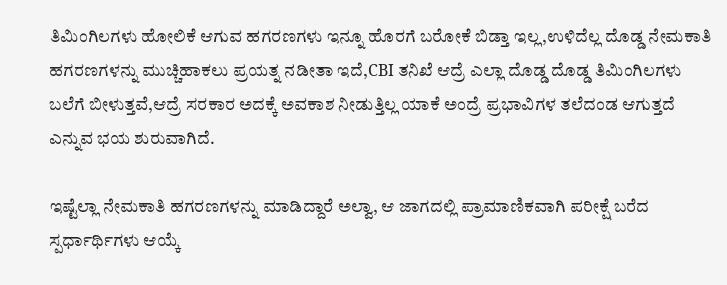ತಿಮಿಂಗಿಲಗಳು ಹೋಲಿಕೆ ಆಗುವ ಹಗರಣಗಳು ಇನ್ನೂ ಹೊರಗೆ ಬರೋಕೆ ಬಿಡ್ತಾ ಇಲ್ಲ,ಉಳಿದೆಲ್ಲ ದೊಡ್ಡ ನೇಮಕಾತಿ ಹಗರಣಗಳನ್ನು ಮುಚ್ಚಿಹಾಕಲು ಪ್ರಯತ್ನ ನಡೀತಾ ಇದೆ,CBI ತನಿಖೆ ಆದ್ರೆ ಎಲ್ಲಾ ದೊಡ್ಡ ದೊಡ್ಡ ತಿಮಿಂಗಿಲಗಳು ಬಲೆಗೆ ಬೀಳುತ್ತವೆ,ಆದ್ರೆ ಸರಕಾರ ಅದಕ್ಕೆ ಅವಕಾಶ ನೀಡುತ್ತಿಲ್ಲ ಯಾಕೆ ಅಂದ್ರೆ ಪ್ರಭಾವಿಗಳ ತಲೆದಂಡ ಆಗುತ್ತದೆ ಎನ್ನುವ ಭಯ ಶುರುವಾಗಿದೆ.

ಇಷ್ಟೆಲ್ಲಾ ನೇಮಕಾತಿ ಹಗರಣಗಳನ್ನು ಮಾಡಿದ್ದಾರೆ ಅಲ್ವಾ, ಆ ಜಾಗದಲ್ಲಿ ಪ್ರಾಮಾಣಿಕವಾಗಿ ಪರೀಕ್ಷೆ ಬರೆದ ಸ್ಪರ್ಧಾರ್ಥಿಗಳು ಆಯ್ಕೆ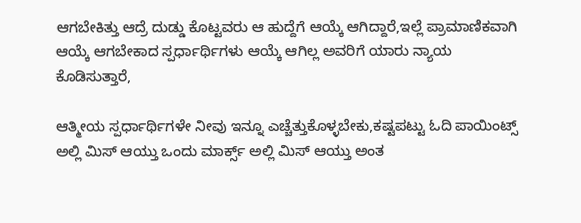ಆಗಬೇಕಿತ್ತು ಆದ್ರೆ ದುಡ್ಡು ಕೊಟ್ಟವರು ಆ ಹುದ್ದೆಗೆ ಆಯ್ಕೆ ಆಗಿದ್ದಾರೆ,ಇಲ್ಲೆ ಪ್ರಾಮಾಣಿಕವಾಗಿ ಆಯ್ಕೆ ಆಗಬೇಕಾದ ಸ್ಪರ್ಧಾರ್ಥಿಗಳು ಆಯ್ಕೆ ಆಗಿಲ್ಲ ಅವರಿಗೆ ಯಾರು ನ್ಯಾಯ ಕೊಡಿಸುತ್ತಾರೆ,

ಆತ್ಮೀಯ ಸ್ಪರ್ಧಾರ್ಥಿಗಳೇ ನೀವು ಇನ್ನೂ ಎಚ್ಚೆತ್ತುಕೊಳ್ಳಬೇಕು,ಕಷ್ಟಪಟ್ಟು ಓದಿ ಪಾಯಿಂಟ್ಸ್ ಅಲ್ಲಿ ಮಿಸ್ ಆಯ್ತು ಒಂದು ಮಾರ್ಕ್ಸ್ ಅಲ್ಲಿ ಮಿಸ್ ಆಯ್ತು ಅಂತ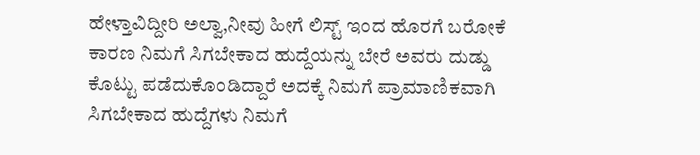ಹೇಳ್ತಾವಿದ್ದೀರಿ ಅಲ್ವಾ,ನೀವು ಹೀಗೆ ಲಿಸ್ಟ್ ಇಂದ ಹೊರಗೆ ಬರೋಕೆ ಕಾರಣ ನಿಮಗೆ ಸಿಗಬೇಕಾದ ಹುದ್ದೆಯನ್ನು ಬೇರೆ ಅವರು ದುಡ್ಡು ಕೊಟ್ಟು ಪಡೆದುಕೊಂಡಿದ್ದಾರೆ ಅದಕ್ಕೆ ನಿಮಗೆ ಪ್ರಾಮಾಣಿಕವಾಗಿ ಸಿಗಬೇಕಾದ ಹುದ್ದೆಗಳು ನಿಮಗೆ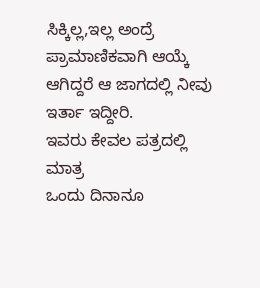ಸಿಕ್ಕಿಲ್ಲ,ಇಲ್ಲ ಅಂದ್ರೆ ಪ್ರಾಮಾಣಿಕವಾಗಿ ಆಯ್ಕೆ ಆಗಿದ್ದರೆ ಆ ಜಾಗದಲ್ಲಿ ನೀವು ಇರ್ತಾ ಇದ್ದೀರಿ.
ಇವರು ಕೇವಲ ಪತ್ರದಲ್ಲಿ ಮಾತ್ರ
ಒಂದು ದಿನಾನೂ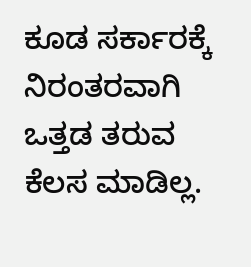ಕೂಡ ಸರ್ಕಾರಕ್ಕೆ ನಿರಂತರವಾಗಿ ಒತ್ತಡ ತರುವ ಕೆಲಸ ಮಾಡಿಲ್ಲ.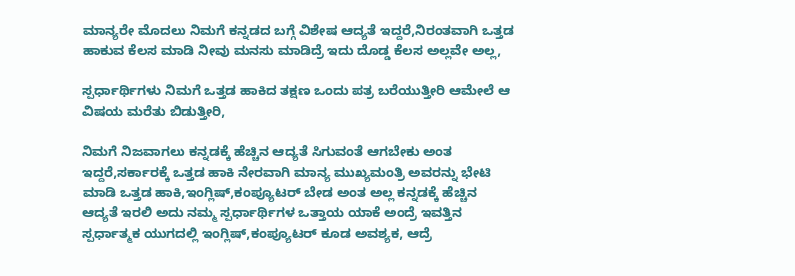ಮಾನ್ಯರೇ ಮೊದಲು ನಿಮಗೆ ಕನ್ನಡದ ಬಗ್ಗೆ ವಿಶೇಷ ಆದ್ಯತೆ ಇದ್ದರೆ,ನಿರಂತವಾಗಿ ಒತ್ತಡ ಹಾಕುವ ಕೆಲಸ ಮಾಡಿ ನೀವು ಮನಸು ಮಾಡಿದ್ರೆ ಇದು ದೊಡ್ಡ ಕೆಲಸ ಅಲ್ಲವೇ ಅಲ್ಲ,

ಸ್ಪರ್ಧಾರ್ಥಿಗಳು ನಿಮಗೆ ಒತ್ತಡ ಹಾಕಿದ ತಕ್ಷಣ ಒಂದು ಪತ್ರ ಬರೆಯುತ್ತೀರಿ ಆಮೇಲೆ ಆ ವಿಷಯ ಮರೆತು ಬಿಡುತ್ತೀರಿ,

ನಿಮಗೆ ನಿಜವಾಗಲು ಕನ್ನಡಕ್ಕೆ ಹೆಚ್ಚಿನ ಆದ್ಯತೆ ಸಿಗುವಂತೆ ಆಗಬೇಕು ಅಂತ ಇದ್ದರೆ,ಸರ್ಕಾರಕ್ಕೆ ಒತ್ತಡ ಹಾಕಿ ನೇರವಾಗಿ ಮಾನ್ಯ ಮುಖ್ಯಮಂತ್ರಿ ಅವರನ್ನು ಭೇಟಿ ಮಾಡಿ ಒತ್ತಡ ಹಾಕಿ,ಇಂಗ್ಲಿಷ್,ಕಂಪ್ಯೂಟರ್ ಬೇಡ ಅಂತ ಅಲ್ಲ ಕನ್ನಡಕ್ಕೆ ಹೆಚ್ಚಿನ ಆದ್ಯತೆ ಇರಲಿ ಅದು ನಮ್ಮ ಸ್ಪರ್ಧಾರ್ಥಿಗಳ ಒತ್ತಾಯ ಯಾಕೆ ಅಂದ್ರೆ ಇವತ್ತಿನ ಸ್ಪರ್ಧಾತ್ಮಕ ಯುಗದಲ್ಲಿ ಇಂಗ್ಲಿಷ್,ಕಂಪ್ಯೂಟರ್ ಕೂಡ ಅವಶ್ಯಕ, ಆದ್ರೆ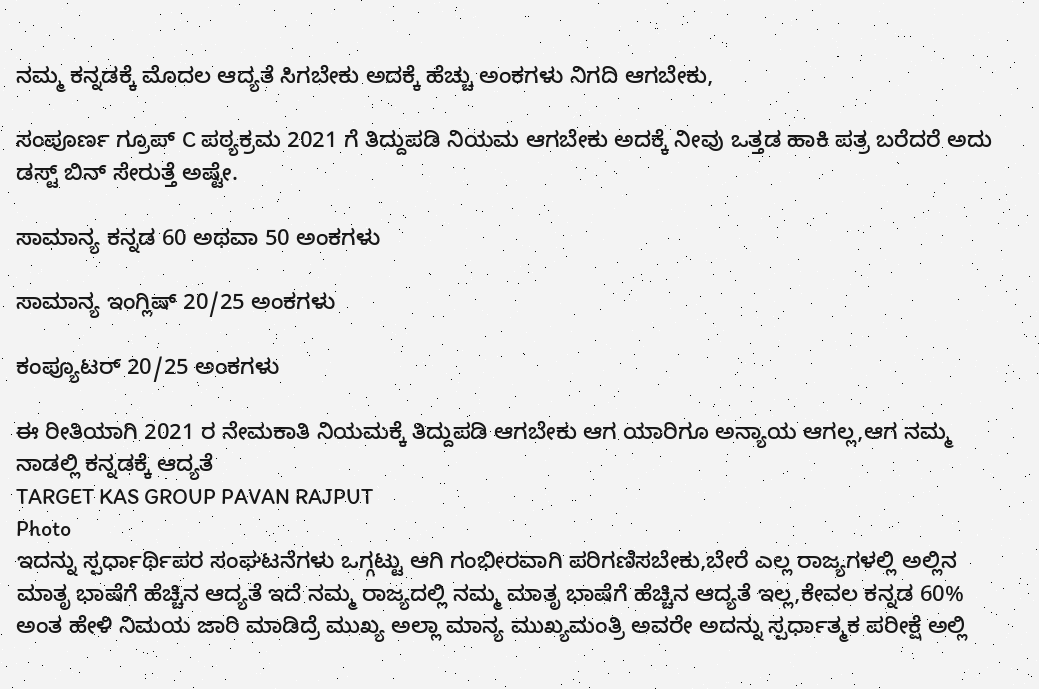ನಮ್ಮ ಕನ್ನಡಕ್ಕೆ ಮೊದಲ ಆದ್ಯತೆ ಸಿಗಬೇಕು ಅದಕ್ಕೆ ಹೆಚ್ಚು ಅಂಕಗಳು ನಿಗದಿ ಆಗಬೇಕು,

ಸಂಪೂರ್ಣ ಗ್ರೂಪ್ C ಪಠ್ಯಕ್ರಮ 2021 ಗೆ ತಿದ್ದುಪಡಿ ನಿಯಮ ಆಗಬೇಕು ಅದಕ್ಕೆ ನೀವು ಒತ್ತಡ ಹಾಕಿ ಪತ್ರ ಬರೆದರೆ ಅದು ಡಸ್ಟ್ ಬಿನ್ ಸೇರುತ್ತೆ ಅಷ್ಟೇ.

ಸಾಮಾನ್ಯ ಕನ್ನಡ 60 ಅಥವಾ 50 ಅಂಕಗಳು

ಸಾಮಾನ್ಯ ಇಂಗ್ಲಿಷ್ 20/25 ಅಂಕಗಳು

ಕಂಪ್ಯೂಟರ್ 20/25 ಅಂಕಗಳು

ಈ ರೀತಿಯಾಗಿ 2021 ರ ನೇಮಕಾತಿ ನಿಯಮಕ್ಕೆ ತಿದ್ದುಪಡಿ ಆಗಬೇಕು ಆಗ ಯಾರಿಗೂ ಅನ್ಯಾಯ ಆಗಲ್ಲ,ಆಗ ನಮ್ಮ ನಾಡಲ್ಲಿ ಕನ್ನಡಕ್ಕೆ ಆದ್ಯತೆ
TARGET KAS GROUP PAVAN RAJPUT
Photo
ಇದನ್ನು ಸ್ಪರ್ಧಾರ್ಥಿಪರ ಸಂಘಟನೆಗಳು ಒಗ್ಗಟ್ಟು ಆಗಿ ಗಂಭೀರವಾಗಿ ಪರಿಗಣಿಸಬೇಕು,ಬೇರೆ ಎಲ್ಲ ರಾಜ್ಯಗಳಲ್ಲಿ ಅಲ್ಲಿನ ಮಾತೃ ಭಾಷೆಗೆ ಹೆಚ್ಚಿನ ಆದ್ಯತೆ ಇದೆ ನಮ್ಮ ರಾಜ್ಯದಲ್ಲಿ ನಮ್ಮ ಮಾತೃ ಭಾಷೆಗೆ ಹೆಚ್ಚಿನ ಆದ್ಯತೆ ಇಲ್ಲ,ಕೇವಲ ಕನ್ನಡ 60% ಅಂತ ಹೇಳಿ ನಿಮಯ ಜಾರಿ ಮಾಡಿದ್ರೆ ಮುಖ್ಯ ಅಲ್ಲಾ ಮಾನ್ಯ ಮುಖ್ಯಮಂತ್ರಿ ಅವರೇ ಅದನ್ನು ಸ್ಪರ್ಧಾತ್ಮಕ ಪರೀಕ್ಷೆ ಅಲ್ಲಿ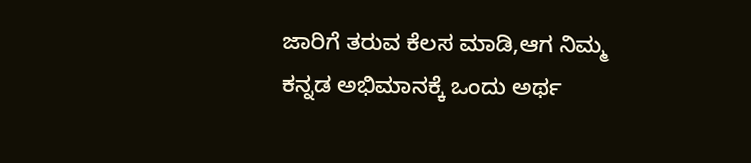ಜಾರಿಗೆ ತರುವ ಕೆಲಸ ಮಾಡಿ,ಆಗ ನಿಮ್ಮ ಕನ್ನಡ ಅಭಿಮಾನಕ್ಕೆ ಒಂದು ಅರ್ಥ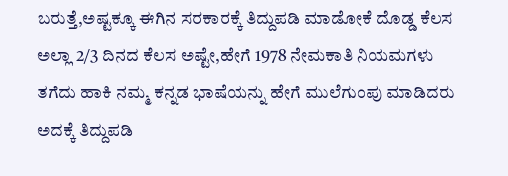ಬರುತ್ತೆ,ಅಷ್ಟಕ್ಕೂ ಈಗಿನ ಸರಕಾರಕ್ಕೆ ತಿದ್ದುಪಡಿ ಮಾಡೋಕೆ ದೊಡ್ಡ ಕೆಲಸ ಅಲ್ಲಾ 2/3 ದಿನದ ಕೆಲಸ ಅಷ್ಟೇ,ಹೇಗೆ 1978 ನೇಮಕಾತಿ ನಿಯಮಗಳು ತಗೆದು ಹಾಕಿ ನಮ್ಮ ಕನ್ನಡ ಭಾಷೆಯನ್ನು ಹೇಗೆ ಮುಲೆಗುಂಪು ಮಾಡಿದರು ಅದಕ್ಕೆ ತಿದ್ದುಪಡಿ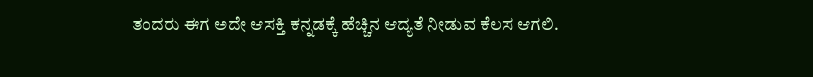ತಂದರು ಈಗ ಅದೇ ಆಸಕ್ತಿ ಕನ್ನಡಕ್ಕೆ ಹೆಚ್ಚಿನ ಆದ್ಯತೆ ನೀಡುವ ಕೆಲಸ ಆಗಲಿ.